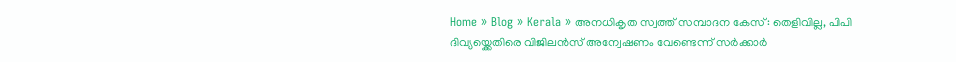Home » Blog » Kerala » അനധികൃത സ്വത്ത് സമ്പാദന കേസ്: തെളിവില്ല, പിപി ദിവ്യയ്ക്കെതിരെ വിജിലൻസ് അന്വേഷണം വേണ്ടെന്ന് സർക്കാർ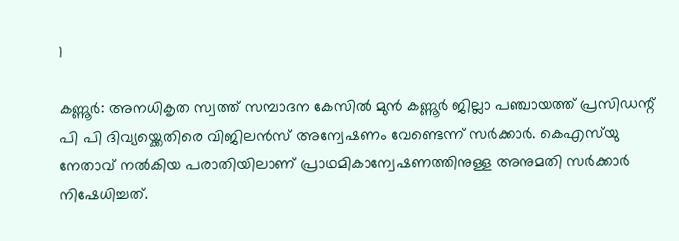1

കണ്ണൂർ: അനധികൃത സ്വത്ത് സമ്പാദന കേസിൽ മുൻ കണ്ണൂർ ജില്ലാ പഞ്ചായത്ത് പ്രസിഡന്റ് പി പി ദിവ്യയ്ക്കെതിരെ വിജിലൻസ് അന്വേഷണം വേണ്ടെന്ന് സർക്കാർ. കെഎസ്‌യു നേതാവ് നൽകിയ പരാതിയിലാണ് പ്രാഥമികാന്വേഷണത്തിനുള്ള അനുമതി സർക്കാർ നിഷേധിച്ചത്.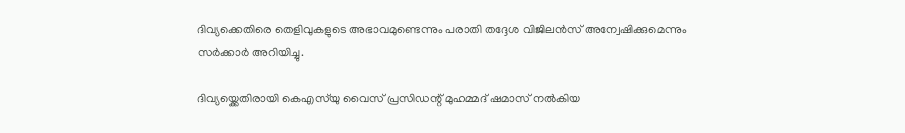ദിവ്യക്കെതിരെ തെളിവുകളുടെ അഭാവമുണ്ടെന്നും പരാതി തദ്ദേശ വിജിലൻസ് അന്വേഷിക്കുമെന്നും സർക്കാർ അറിയിച്ചു.

ദിവ്യയ്ക്കെതിരായി കെഎസ്‌യു വൈസ് പ്രസിഡന്റ് മുഹമ്മദ് ഷമാസ് നൽകിയ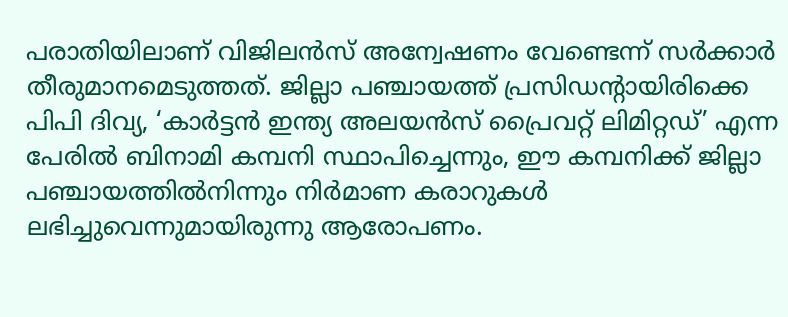പരാതിയിലാണ് വിജിലൻസ് അന്വേഷണം വേണ്ടെന്ന് സർക്കാർ തീരുമാനമെടുത്തത്. ജില്ലാ പഞ്ചായത്ത് പ്രസിഡന്റായിരിക്കെ പിപി ദിവ്യ, ‘കാർട്ടൻ ഇന്ത്യ അലയൻസ് പ്രൈവറ്റ് ലിമിറ്റഡ്’ എന്ന പേരിൽ ബിനാമി കമ്പനി സ്ഥാപിച്ചെന്നും, ഈ കമ്പനിക്ക് ജില്ലാ പഞ്ചായത്തിൽനിന്നും നിർമാണ കരാറുകൾ ലഭിച്ചുവെന്നുമായിരുന്നു ആരോപണം.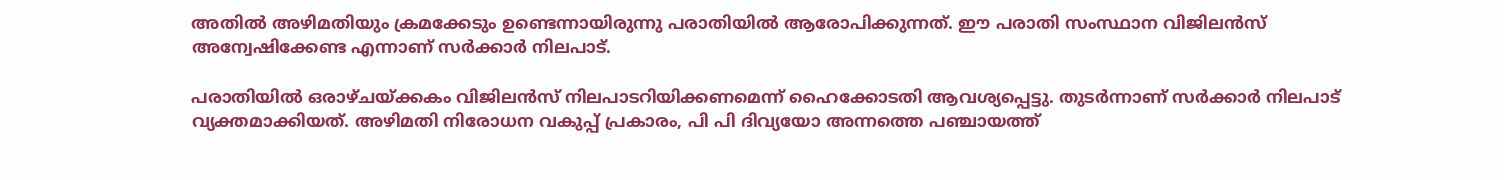അതിൽ അഴിമതിയും ക്രമക്കേടും ഉണ്ടെന്നായിരുന്നു പരാതിയിൽ ആരോപിക്കുന്നത്. ഈ പരാതി സംസ്ഥാന വിജിലൻസ് അന്വേഷിക്കേണ്ട എന്നാണ് സർക്കാർ നിലപാട്.

പരാതിയിൽ ഒരാഴ്ചയ്ക്കകം വിജിലൻസ് നിലപാടറിയിക്കണമെന്ന് ഹൈക്കോടതി ആവശ്യപ്പെട്ടു. തുടർന്നാണ് സർക്കാർ നിലപാട് വ്യക്തമാക്കിയത്. അഴിമതി നിരോധന വകുപ്പ് പ്രകാരം, പി പി ദിവ്യയോ അന്നത്തെ പഞ്ചായത്ത്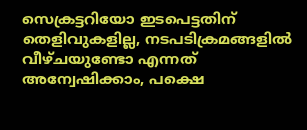സെക്രട്ടറിയോ ഇടപെട്ടതിന് തെളിവുകളില്ല, നടപടിക്രമങ്ങളിൽ വീഴ്ചയുണ്ടോ എന്നത് അന്വേഷിക്കാം, പക്ഷെ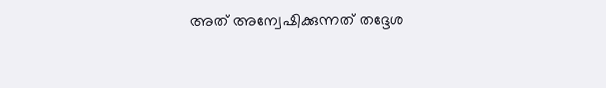അത് അന്വേഷിക്കുന്നത് തദ്ദേശ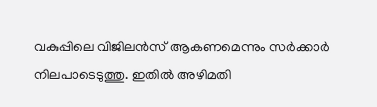വകുപ്പിലെ വിജിലൻസ് ആകണമെന്നും സർക്കാർ നിലപാടെടുത്തു. ഇതിൽ അഴിമതി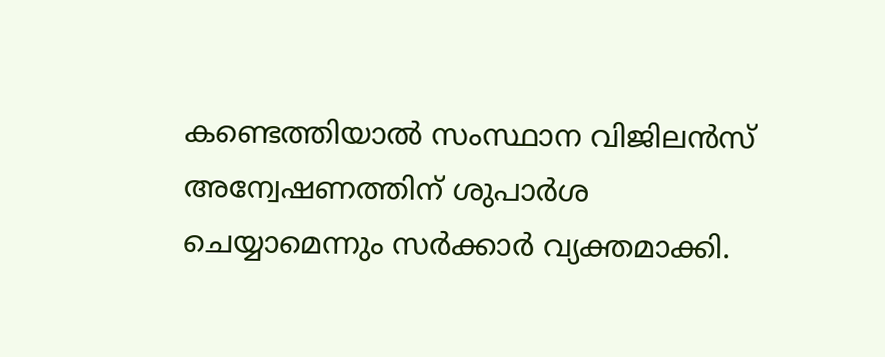കണ്ടെത്തിയാൽ സംസ്ഥാന വിജിലൻസ് അന്വേഷണത്തിന് ശുപാർശ ചെയ്യാമെന്നും സർക്കാർ വ്യക്തമാക്കി.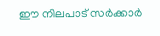ഈ നിലപാട് സർക്കാർ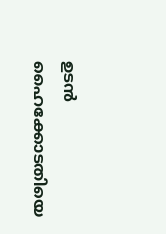ഉടൻ ഹൈക്കോടതിയെ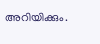അറിയിക്കും.